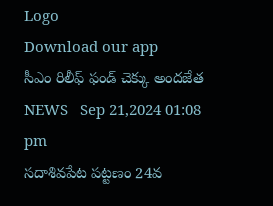Logo
Download our app
సీఎం రిలీఫ్ ఫండ్ చెక్కు అందజేత
NEWS   Sep 21,2024 01:08 pm
సదాశివపేట పట్టణం 24వ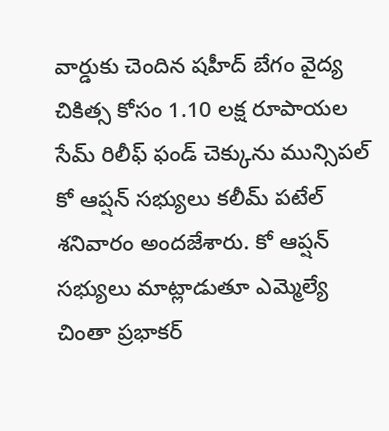వార్డుకు చెందిన షహీద్ బేగం వైద్య చికిత్స కోసం 1.10 లక్ష రూపాయల సేమ్ రిలీఫ్ ఫండ్ చెక్కును మున్సిపల్ కో ఆప్షన్ సభ్యులు కలీమ్ పటేల్ శనివారం అందజేశారు. కో ఆప్షన్ సభ్యులు మాట్లాడుతూ ఎమ్మెల్యే చింతా ప్రభాకర్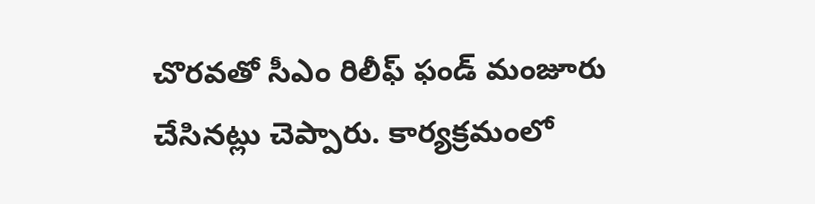చొరవతో సీఎం రిలీఫ్ ఫండ్ మంజూరు చేసినట్లు చెప్పారు. కార్యక్రమంలో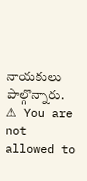నాయకులు పాల్గొన్నారు.
⚠ You are not allowed to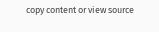copy content or view source